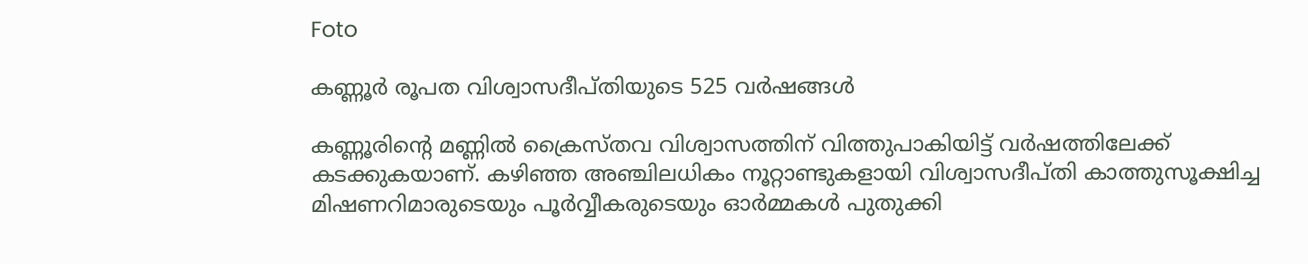Foto

കണ്ണൂർ രൂപത വിശ്വാസദീപ്തിയുടെ 525 വർഷങ്ങൾ

കണ്ണൂരിൻ്റെ മണ്ണില്‍ ക്രൈസ്തവ വിശ്വാസത്തിന് വിത്തുപാകിയിട്ട് വര്‍ഷത്തിലേക്ക് കടക്കുകയാണ്. കഴിഞ്ഞ അഞ്ചിലധികം നൂറ്റാണ്ടുകളായി വിശ്വാസദീപ്തി കാത്തുസൂക്ഷിച്ച മിഷണറിമാരുടെയും പൂര്‍വ്വീകരുടെയും ഓര്‍മ്മകള്‍ പുതുക്കി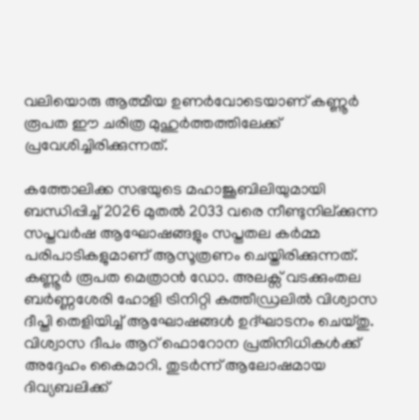വലിയൊരു ആത്മീയ ഉണര്‍വോടെയാണ് കണ്ണൂര്‍ രൂപത ഈ ചരിത്ര മുഹുര്‍ത്തത്തിലേക്ക് പ്രവേശിച്ചിരിക്കുന്നത്.

കത്തോലിക്ക സഭയുടെ മഹാജൂബിലിയുമായി ബന്ധിപ്പിച്ച് 2026 മുതല്‍ 2033 വരെ നീണ്ടുനില്ക്കുന്ന സപ്തവര്‍ഷ ആഘോഷങ്ങളും സപ്തതല കര്‍മ്മ പരിപാടികളുമാണ് ആസൂത്രണം ചെയ്തിരിക്കുന്നത്. കണ്ണൂര്‍ രൂപത മെത്രാന്‍ ഡോ. അലക്സ് വടക്കുംതല ബര്‍ണ്ണശേരി ഹോളി ട്രിനിറ്റി കത്തീഡ്രലില്‍ വിശ്വാസ ദീപ്തി തെളിയിച്ച് ആഘോഷങ്ങള്‍ ഉദ്ഘാടനം ചെയ്തു. വിശ്വാസ ദീപം ആറ് ഫൊറോന പ്രതിനിധികള്‍ക്ക് അദ്ദേഹം കൈമാറി. തുടര്‍ന്ന് ആലോഷമായ ദിവ്യബലിക്ക്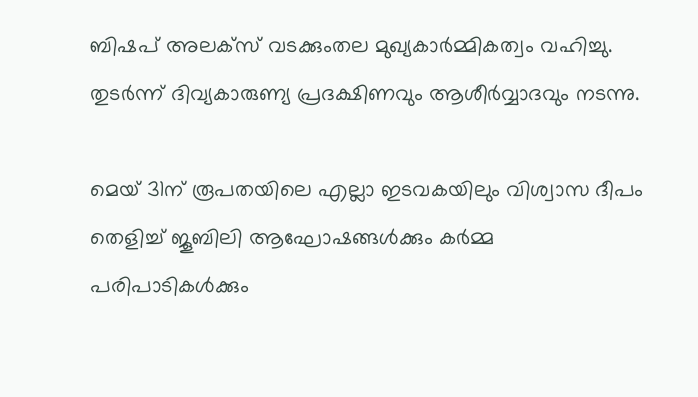ബിഷപ് അലക്സ് വടക്കുംതല മുഖ്യകാര്‍മ്മികത്വം വഹിച്ചു. തുടര്‍ന്ന് ദിവ്യകാരുണ്യ പ്രദക്ഷിണവും ആശീര്‍വ്വാദവും നടന്നു.

മെയ് 31ന് രൂപതയിലെ എല്ലാ ഇടവകയിലും വിശ്വാസ ദീപം തെളിച്ച് ജൂബിലി ആഘോഷങ്ങള്‍ക്കും കര്‍മ്മ പരിപാടികള്‍ക്കും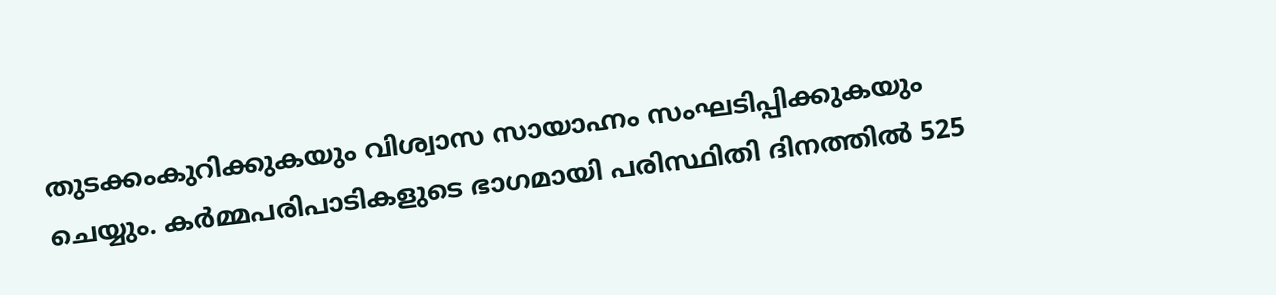തുടക്കംകുറിക്കുകയും വിശ്വാസ സായാഹ്നം സംഘടിപ്പിക്കുകയും ചെയ്യും. കര്‍മ്മപരിപാടികളുടെ ഭാഗമായി പരിസ്ഥിതി ദിനത്തില്‍ 525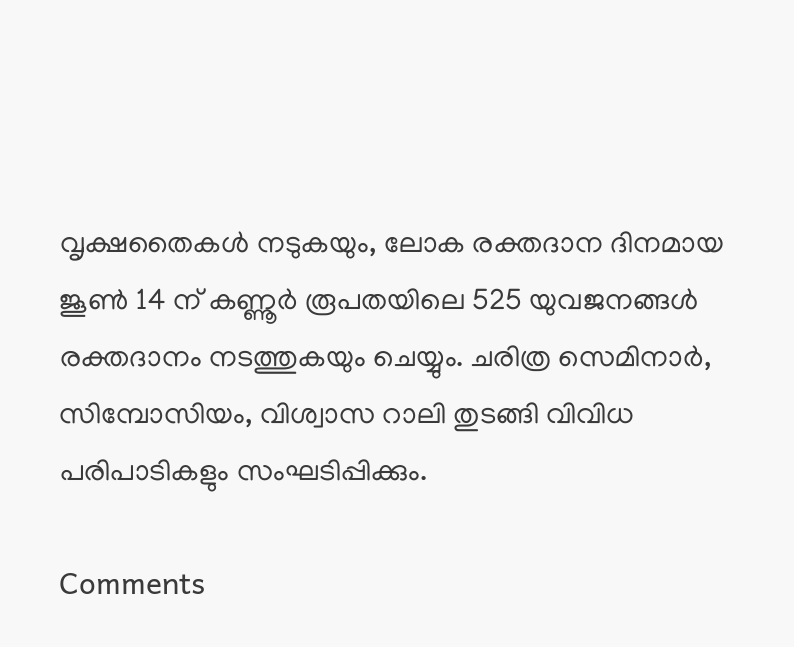വൃക്ഷതൈകള്‍ നടുകയും, ലോക രക്തദാന ദിനമായ ജൂണ്‍ 14 ന് കണ്ണൂര്‍ രൂപതയിലെ 525 യുവജനങ്ങള്‍ രക്തദാനം നടത്തുകയും ചെയ്യും. ചരിത്ര സെമിനാര്‍, സിമ്പോസിയം, വിശ്വാസ റാലി തുടങ്ങി വിവിധ പരിപാടികളും സംഘടിപ്പിക്കും.

Comments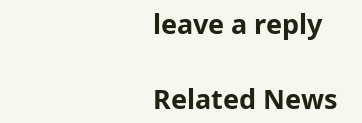leave a reply

Related News